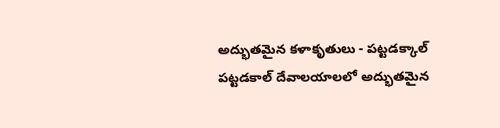అద్భుతమైన కళాకృతులు - పట్టడక్కాల్
పట్టడకాల్ దేవాలయాలలో అద్భుతమైన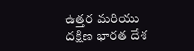ఉత్తర మరియు దక్షిణ భారత దేశ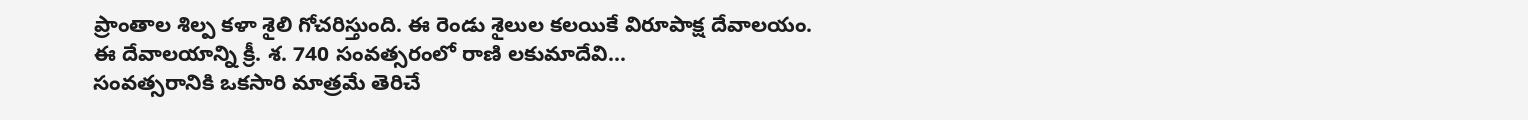ప్రాంతాల శిల్ప కళా శైలి గోచరిస్తుంది. ఈ రెండు శైలుల కలయికే విరూపాక్ష దేవాలయం. ఈ దేవాలయాన్ని క్రీ. శ. 740 సంవత్సరంలో రాణి లకుమాదేవి...
సంవత్సరానికి ఒకసారి మాత్రమే తెరిచే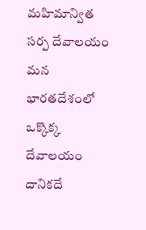మహిమాన్విత సర్ప దేవాలయం
మన భారతదేశంలో ఒక్కొక్క దేవాలయం దానికదే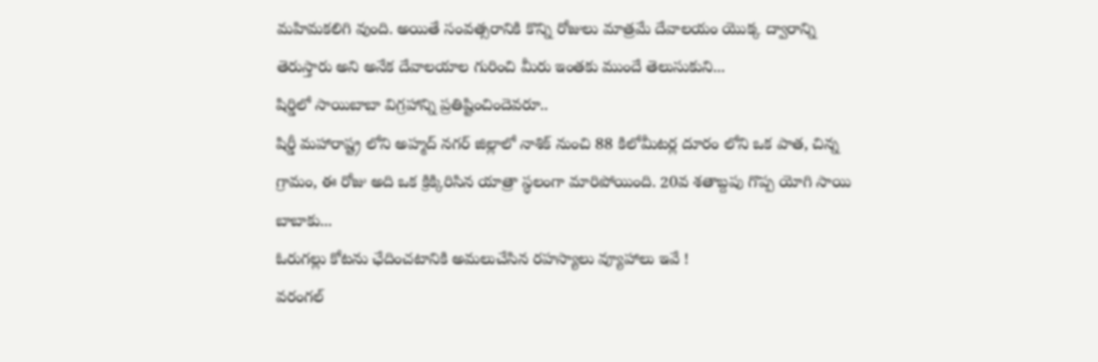మహిమకలిగి వుంది. అయితే సంవత్సరానికి కొన్ని రోజులు మాత్రమే దేవాలయం యొక్క ద్వారాన్ని తెరుస్తారు అని అనేక దేవాలయాల గురించి మీరు ఇంతకు ముందే తెలుసుకుని...
షిర్డిలో సాయిబాబా విగ్రహాన్ని ప్రతిష్టించిందెవరూ..
షిర్డీ మహారాష్ట్ర లోని అహ్మద్ నగర్ జిల్లాలో నాశిక్ నుంచి 88 కిలోమీటర్ల దూరం లోని ఒక పాత, చిన్న గ్రామం, ఈ రోజు అది ఒక క్రిక్కిరిసిన యాత్రా స్థలంగా మారిపోయింది. 20వ శతాబ్దపు గొప్ప యోగి సాయి బాబాకు...
ఓరుగల్లు కోటను ఛేదించటానికి అమలుచేసిన రహస్యాలు వ్యూహాలు ఇవే !
వరంగల్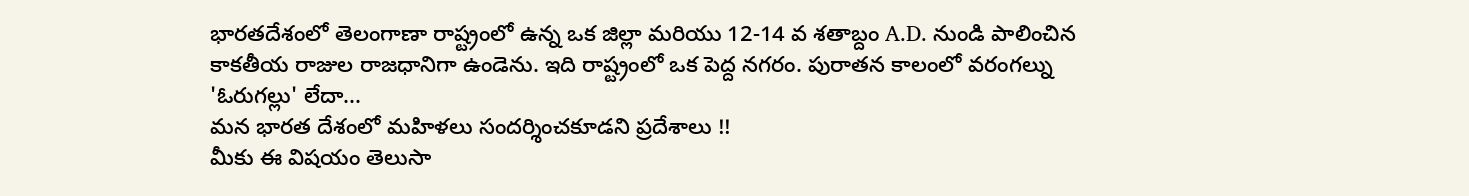భారతదేశంలో తెలంగాణా రాష్ట్రంలో ఉన్న ఒక జిల్లా మరియు 12-14 వ శతాబ్దం A.D. నుండి పాలించిన కాకతీయ రాజుల రాజధానిగా ఉండెను. ఇది రాష్ట్రంలో ఒక పెద్ద నగరం. పురాతన కాలంలో వరంగల్ను 'ఓరుగల్లు' లేదా...
మన భారత దేశంలో మహిళలు సందర్శించకూడని ప్రదేశాలు !!
మీకు ఈ విషయం తెలుసా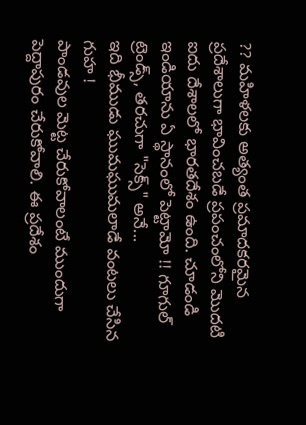?? మహిళలకు అత్యంత ప్రమాదకరమైన ప్రదేశాలుగా భావించబడే ప్రపంచంలోని మొదటి ఐదు దేశాలలో భారతదేశం ఉంది. చూడండి ఇండియాను ఏ స్థానంలో పెట్టామో !! గూగుల్ ట్రెండ్స్, తరచుగా "సెక్స్" అనే...
ఇది భీముడు ఘుమఘుమలాడే వంటలు చేసిన గుహ !
పాండవుల మెట్ట చేరుకోవాలంటే ముందుగా పెద్దాపురం చేరుకోవాలి. ఈ ప్రదేశం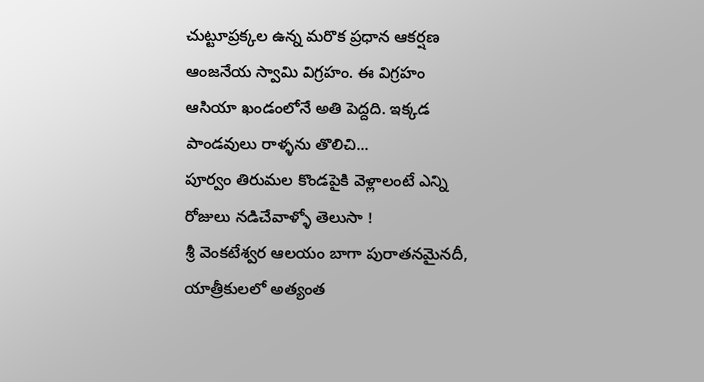చుట్టూప్రక్కల ఉన్న మరొక ప్రధాన ఆకర్షణ ఆంజనేయ స్వామి విగ్రహం. ఈ విగ్రహం ఆసియా ఖండంలోనే అతి పెద్దది. ఇక్కడ పాండవులు రాళ్ళను తొలిచి...
పూర్వం తిరుమల కొండపైకి వెళ్లాలంటే ఎన్ని రోజులు నడిచేవాళ్ళో తెలుసా !
శ్రీ వెంకటేశ్వర ఆలయం బాగా పురాతనమైనదీ, యాత్రీకులలో అత్యంత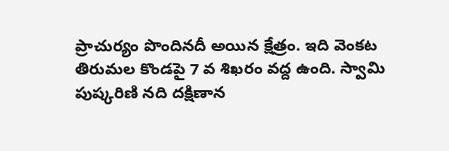ప్రాచుర్యం పొందినదీ అయిన క్షేత్రం. ఇది వెంకట తిరుమల కొండపై 7 వ శిఖరం వద్ద ఉంది. స్వామి పుష్కరిణి నది దక్షిణాన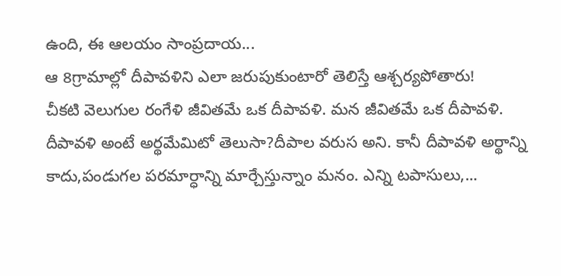ఉంది, ఈ ఆలయం సాంప్రదాయ...
ఆ 8గ్రామాల్లో దీపావళిని ఎలా జరుపుకుంటారో తెలిస్తే ఆశ్చర్యపోతారు!
చీకటి వెలుగుల రంగేళి జీవితమే ఒక దీపావళి. మన జీవితమే ఒక దీపావళి. దీపావళి అంటే అర్థమేమిటో తెలుసా?దీపాల వరుస అని. కానీ దీపావళి అర్థాన్ని కాదు,పండుగల పరమార్ధాన్ని మార్చేస్తున్నాం మనం. ఎన్ని టపాసులు,...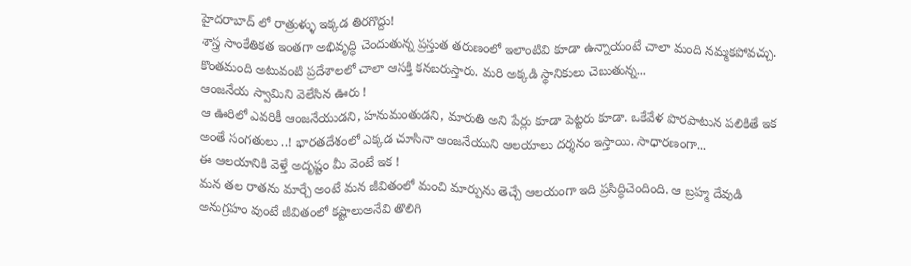హైదరాబాద్ లో రాత్రుళ్ళు ఇక్కడ తిరగొద్దు!
శాస్త్ర సాంకేతికత ఇంతగా అభివృద్ధి చెందుతున్న ప్రస్తుత తరుణంలో ఇలాంటివి కూడా ఉన్నాయంటే చాలా మంది నమ్మకపోవచ్చు. కొంతమంది అటువంటి ప్రదేశాలలో చాలా ఆసక్తి కనబరుస్తారు. మరి అక్కడి స్థానికులు చెబుతున్న...
ఆంజనేయ స్వామిని వెలేసిన ఊరు !
ఆ ఊరిలో ఎవరికీ ఆంజనేయుడని, హనుమంతుడని, మారుతి అని పేర్లు కూడా పెట్టరు కూడా. ఒకేవేళ పొరపాటున పలికితే ఇక అంతే సంగతులు ..! భారతదేశంలో ఎక్కడ చూసినా ఆంజనేయుని ఆలయాలు దర్శనం ఇస్తాయి. సాధారణంగా...
ఈ ఆలయానికి వెళ్తే అదృష్టం మీ వెంటే ఇక !
మన తల రాతను మార్చే అంటే మన జీవితంలో మంచి మార్పును తెచ్చే ఆలయంగా ఇది ప్రసిద్ధిచెందింది. ఆ బ్రహ్మ దేవుడి అనుగ్రహం వుంటే జీవితంలో కష్టాలుఅనేవి తొలిగి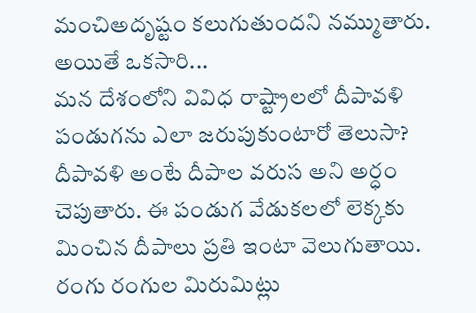మంచిఅదృష్టం కలుగుతుందని నమ్ముతారు. అయితే ఒకసారి...
మన దేశంలోని వివిధ రాష్ట్రాలలో దీపావళి పండుగను ఎలా జరుపుకుంటారో తెలుసా?
దీపావళి అంటే దీపాల వరుస అని అర్ధం చెపుతారు. ఈ పండుగ వేడుకలలో లెక్కకు మించిన దీపాలు ప్రతి ఇంటా వెలుగుతాయి. రంగు రంగుల మిరుమిట్లు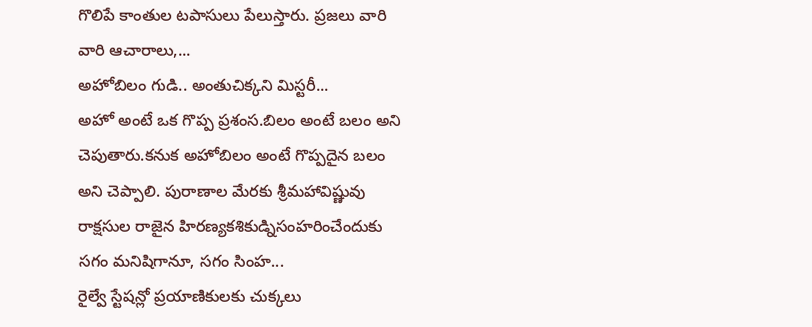గొలిపే కాంతుల టపాసులు పేలుస్తారు. ప్రజలు వారి వారి ఆచారాలు,...
అహోబిలం గుడి.. అంతుచిక్కని మిస్టరీ...
అహో అంటే ఒక గొప్ప ప్రశంస.బిలం అంటే బలం అని చెపుతారు.కనుక అహోబిలం అంటే గొప్పదైన బలం అని చెప్పాలి. పురాణాల మేరకు శ్రీమహావిష్ణువు రాక్షసుల రాజైన హిరణ్యకశికుడ్నిసంహరించేందుకు సగం మనిషిగానూ, సగం సింహ...
రైల్వే స్టేషన్లో ప్రయాణికులకు చుక్కలు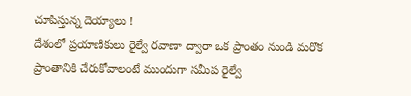చూపిస్తున్న దెయ్యాలు !
దేశంలో ప్రయాణికులు రైల్వే రవాణా ద్వారా ఒక ప్రాంతం నుండి మరొక ప్రాంతానికి చేరుకోవాలంటే ముందుగా సమీప రైల్వే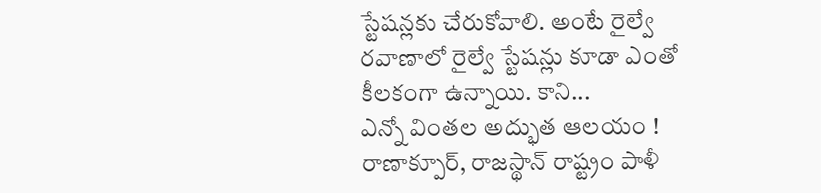స్టేషన్లకు చేరుకోవాలి. అంటే రైల్వే రవాణాలో రైల్వే స్టేషన్లు కూడా ఎంతో కీలకంగా ఉన్నాయి. కాని...
ఎన్నో వింతల అద్భుత ఆలయం !
రాణాక్పూర్, రాజస్థాన్ రాష్ట్రం పాళీ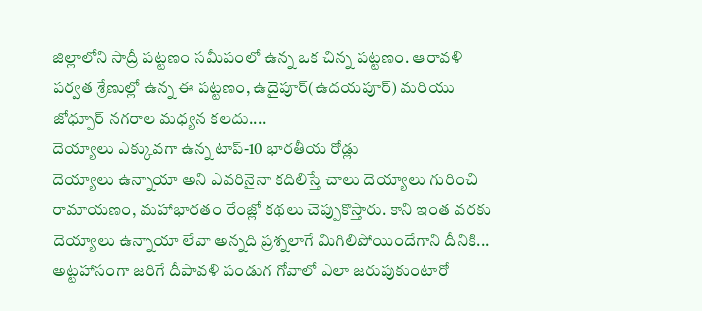జిల్లాలోని సాద్రీ పట్టణం సమీపంలో ఉన్న ఒక చిన్న పట్టణం. ఆరావళి పర్వత శ్రేణుల్లో ఉన్న ఈ పట్టణం, ఉదైపూర్(ఉదయపూర్) మరియు జోధ్పూర్ నగరాల మధ్యన కలదు....
దెయ్యాలు ఎక్కువగా ఉన్న టాప్-10 భారతీయ రోడ్లు
దెయ్యాలు ఉన్నాయా అని ఎవరినైనా కదిలిస్తే చాలు దెయ్యాలు గురించి రామాయణం, మహాభారతం రేంజ్లో కథలు చెప్పుకొస్తారు. కాని ఇంత వరకు దెయ్యాలు ఉన్నాయా లేవా అన్నది ప్రశ్నలాగే మిగిలిపోయిందేగాని దీనికి...
అట్టహాసంగా జరిగే దీపావళి పండుగ గోవాలో ఎలా జరుపుకుంటారో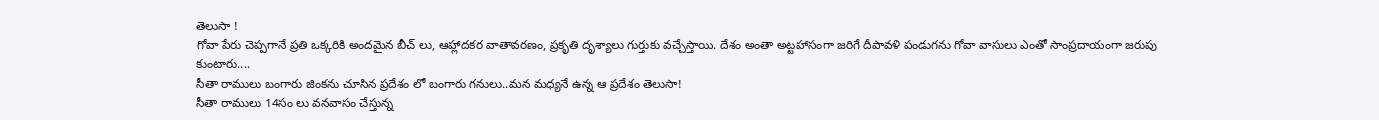తెలుసా !
గోవా పేరు చెప్పగానే ప్రతి ఒక్కరికి అందమైన బీచ్ లు, ఆహ్లాదకర వాతావరణం, ప్రకృతి దృశ్యాలు గుర్తుకు వచ్చేస్తాయి. దేశం అంతా అట్టహాసంగా జరిగే దీపావళి పండుగను గోవా వాసులు ఎంతో సాంప్రదాయంగా జరుపు కుంటారు....
సీతా రాములు బంగారు జింకను చూసిన ప్రదేశం లో బంగారు గనులు..మన మధ్యనే ఉన్న ఆ ప్రదేశం తెలుసా!
సీతా రాములు 14సం లు వనవాసం చేస్తున్న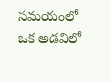సమయంలో ఒక అడవిలో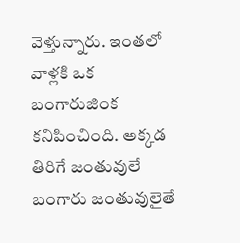వెళ్తున్నారు. ఇంతలో వాళ్లకి ఒక బంగారుజింక కనిపించింది. అక్కడ తిరిగే జంతువులే బంగారు జంతువులైతే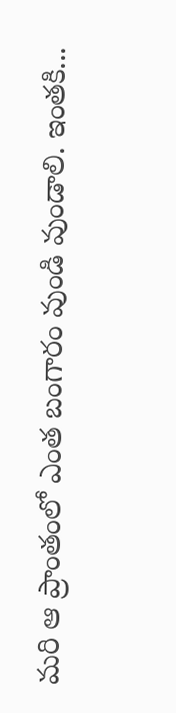మరి ఆ ప్రాంతంలో ఎంత బంగారం వుండి వుండాలి. ఇంతకి...